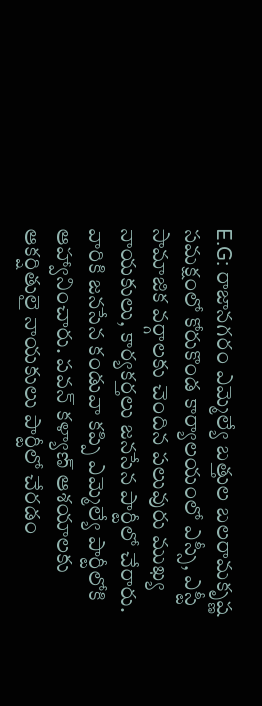E.G: రాజానగరం ఎమ్మెల్యే బత్తుల బలరామకృష్ణ సమక్షంలో కోరుకొండ కార్యాలయంలో ఎస్సీ, ఎస్టీ సామాజిక వర్గాలకు చెందిన పలువురు ముఖ్య నాయకులు, కార్యకర్తలు జనసేన పార్టీలో చేరారు. వారికి జనసేన కండువా కప్పి ఎమ్మెల్యే పార్టీలోకి ఆహ్వానించారు. పవన్ కళ్యాణ్ ఆశయాలకు ఆకర్షితులై నాయకులు పార్టీలో చేరడం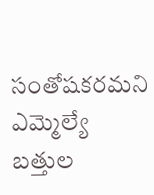సంతోషకరమని ఎమ్మెల్యే బత్తుల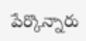పేర్కొన్నారు